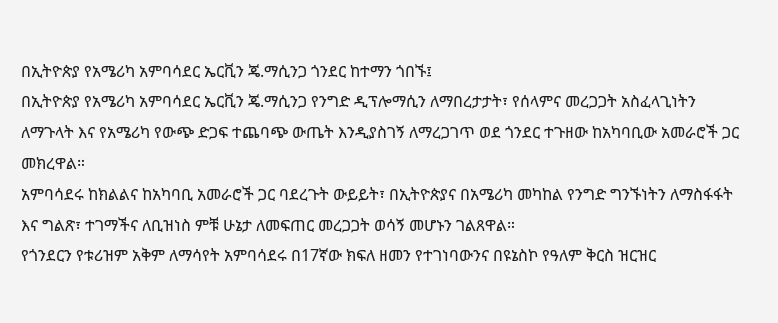በኢትዮጵያ የአሜሪካ አምባሳደር ኤርቪን ጄ.ማሲንጋ ጎንደር ከተማን ጎበኙ፤
በኢትዮጵያ የአሜሪካ አምባሳደር ኤርቪን ጄ.ማሲንጋ የንግድ ዲፕሎማሲን ለማበረታታት፣ የሰላምና መረጋጋት አስፈላጊነትን ለማጉላት እና የአሜሪካ የውጭ ድጋፍ ተጨባጭ ውጤት እንዲያስገኝ ለማረጋገጥ ወደ ጎንደር ተጉዘው ከአካባቢው አመራሮች ጋር መክረዋል።
አምባሳደሩ ከክልልና ከአካባቢ አመራሮች ጋር ባደረጉት ውይይት፣ በኢትዮጵያና በአሜሪካ መካከል የንግድ ግንኙነትን ለማስፋፋት እና ግልጽ፣ ተገማችና ለቢዝነስ ምቹ ሁኔታ ለመፍጠር መረጋጋት ወሳኝ መሆኑን ገልጸዋል።
የጎንደርን የቱሪዝም አቅም ለማሳየት አምባሳደሩ በ17ኛው ክፍለ ዘመን የተገነባውንና በዩኔስኮ የዓለም ቅርስ ዝርዝር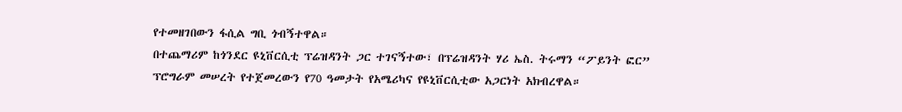የተመዘገበውን ፋሲል ግቢ ጎብኝተዋል።
በተጨማሪም ከጎንደር ዩኒቨርሲቲ ፕሬዝዳንት ጋር ተገናኝተው፣ በፕሬዝዳንት ሃሪ ኤስ. ትሩማን “ፖይንት ፎር” ፕሮግራም መሠረት የተጀመረውን የ70 ዓመታት የአሜሪካና የዩኒቨርሲቲው አጋርነት አክብረዋል።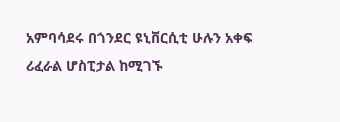አምባሳደሩ በጎንደር ዩኒቨርሲቲ ሁሉን አቀፍ ሪፈራል ሆስፒታል ከሚገኙ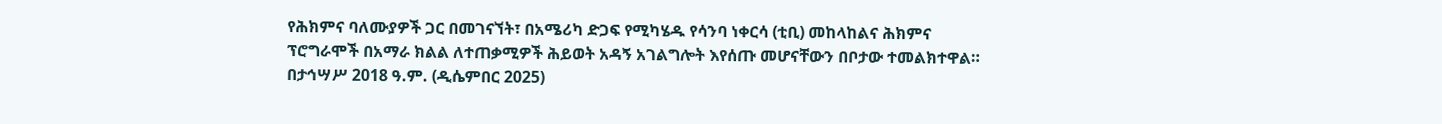የሕክምና ባለሙያዎች ጋር በመገናኘት፣ በአሜሪካ ድጋፍ የሚካሄዱ የሳንባ ነቀርሳ (ቲቢ) መከላከልና ሕክምና ፕሮግራሞች በአማራ ክልል ለተጠቃሚዎች ሕይወት አዳኝ አገልግሎት እየሰጡ መሆናቸውን በቦታው ተመልክተዋል።
በታኅሣሥ 2018 ዓ.ም. (ዲሴምበር 2025)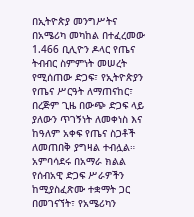በኢትዮጵያ መንግሥትና በአሜሪካ መካከል በተፈረመው 1.466 ቢሊዮን ዶላር የጤና ትብብር ስምምነት መሠረት የሚሰጠው ድጋፍ፣ የኢትዮጵያን የጤና ሥርዓት ለማጠናከር፣ በረጅም ጊዜ በውጭ ድጋፍ ላይ ያለውን ጥገኝነት ለመቀነስ እና ከዓለም አቀፍ የጤና ስጋቶች ለመጠበቅ ያግዛል ተብሏል።
አምባሳደሩ በአማራ ክልል የሰብአዊ ድጋፍ ሥራዎችን ከሚያስፈጽሙ ተቋማት ጋር በመገናኘት፣ የአሜሪካን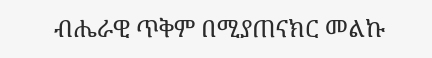ብሔራዊ ጥቅም በሚያጠናክር መልኩ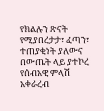የክልሉን ጽናት የሚያበረታታ፣ ፈጣን፣ ተጠያቂነት ያለውና በውጤት ላይ ያተኮረ የሰብአዊ ምላሽ አቀራረብ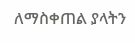ለማስቀጠል ያላትን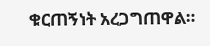ቁርጠኝነት አረጋግጠዋል።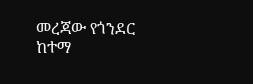መረጃው የጎንደር ከተማ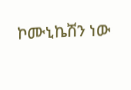ኮሙኒኬሽን ነው